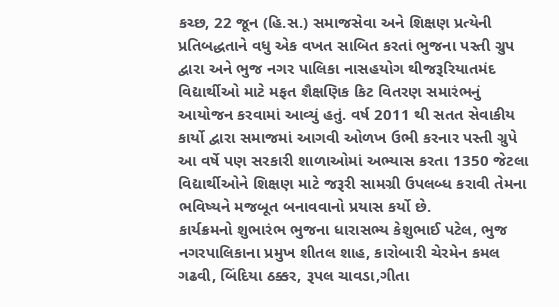કચ્છ, 22 જૂન (હિ.સ.) સમાજસેવા અને શિક્ષણ પ્રત્યેની પ્રતિબદ્ધતાને વધુ એક વખત સાબિત કરતાં ભુજના પસ્તી ગ્રુપ દ્વારા અને ભુજ નગર પાલિકા નાસહયોગ થીજરૂરિયાતમંદ વિદ્યાર્થીઓ માટે મફત શૈક્ષણિક કિટ વિતરણ સમારંભનું આયોજન કરવામાં આવ્યું હતું. વર્ષ 2011 થી સતત સેવાકીય કાર્યો દ્વારા સમાજમાં આગવી ઓળખ ઉભી કરનાર પસ્તી ગ્રુપે આ વર્ષે પણ સરકારી શાળાઓમાં અભ્યાસ કરતા 1350 જેટલા વિદ્યાર્થીઓને શિક્ષણ માટે જરૂરી સામગ્રી ઉપલબ્ધ કરાવી તેમના ભવિષ્યને મજબૂત બનાવવાનો પ્રયાસ કર્યો છે.
કાર્યક્રમનો શુભારંભ ભુજના ધારાસભ્ય કેશુભાઈ પટેલ, ભુજ નગરપાલિકાના પ્રમુખ શીતલ શાહ, કારોબારી ચેરમેન કમલ ગઢવી, બિંદિયા ઠક્કર, રૂપલ ચાવડા,ગીતા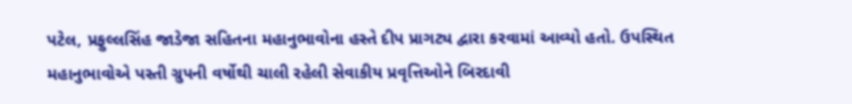પટેલ, પ્રફુલ્લસિંહ જાડેજા સહિતના મહાનુભાવોના હસ્તે દીપ પ્રાગટ્ય દ્વારા કરવામાં આવ્યો હતો. ઉપસ્થિત મહાનુભાવોએ પસ્તી ગ્રુપની વર્ષોથી ચાલી રહેલી સેવાકીય પ્રવૃત્તિઓને બિરદાવી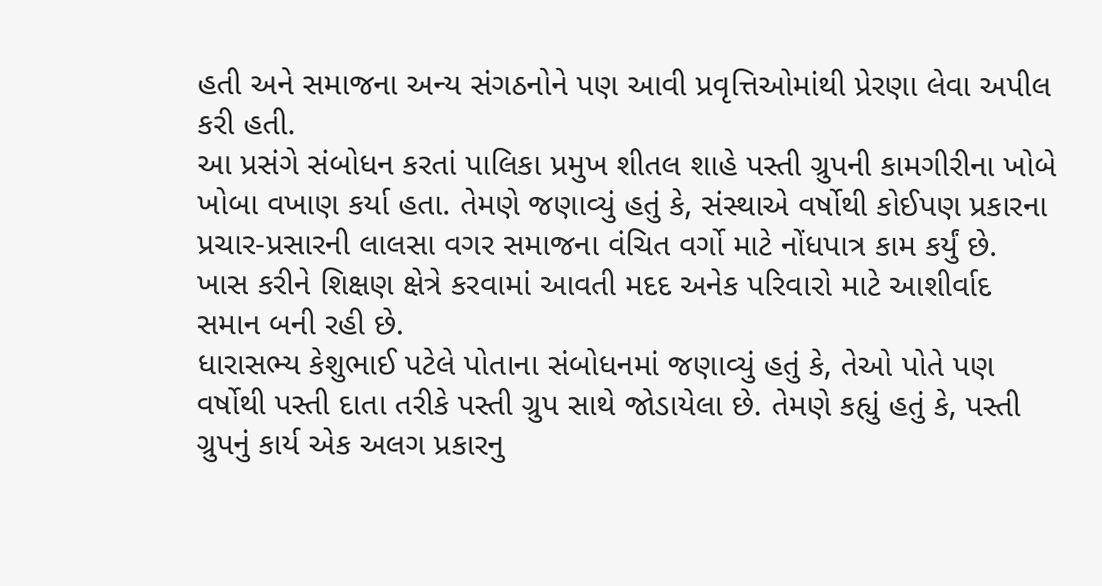હતી અને સમાજના અન્ય સંગઠનોને પણ આવી પ્રવૃત્તિઓમાંથી પ્રેરણા લેવા અપીલ કરી હતી.
આ પ્રસંગે સંબોધન કરતાં પાલિકા પ્રમુખ શીતલ શાહે પસ્તી ગ્રુપની કામગીરીના ખોબે ખોબા વખાણ કર્યા હતા. તેમણે જણાવ્યું હતું કે, સંસ્થાએ વર્ષોથી કોઈપણ પ્રકારના પ્રચાર-પ્રસારની લાલસા વગર સમાજના વંચિત વર્ગો માટે નોંધપાત્ર કામ કર્યું છે. ખાસ કરીને શિક્ષણ ક્ષેત્રે કરવામાં આવતી મદદ અનેક પરિવારો માટે આશીર્વાદ સમાન બની રહી છે.
ધારાસભ્ય કેશુભાઈ પટેલે પોતાના સંબોધનમાં જણાવ્યું હતું કે, તેઓ પોતે પણ વર્ષોથી પસ્તી દાતા તરીકે પસ્તી ગ્રુપ સાથે જોડાયેલા છે. તેમણે કહ્યું હતું કે, પસ્તી ગ્રુપનું કાર્ય એક અલગ પ્રકારનુ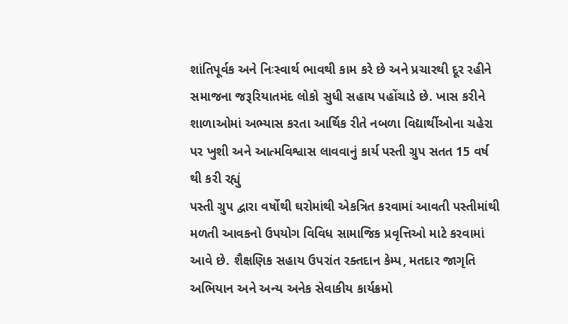શાંતિપૂર્વક અને નિઃસ્વાર્થ ભાવથી કામ કરે છે અને પ્રચારથી દૂર રહીને સમાજના જરૂરિયાતમંદ લોકો સુધી સહાય પહોંચાડે છે. ખાસ કરીને શાળાઓમાં અભ્યાસ કરતા આર્થિક રીતે નબળા વિદ્યાર્થીઓના ચહેરા પર ખુશી અને આત્મવિશ્વાસ લાવવાનું કાર્ય પસ્તી ગ્રુપ સતત 15 વર્ષ થી કરી રહ્યું
પસ્તી ગ્રુપ દ્વારા વર્ષોથી ઘરોમાંથી એકત્રિત કરવામાં આવતી પસ્તીમાંથી મળતી આવકનો ઉપયોગ વિવિધ સામાજિક પ્રવૃત્તિઓ માટે કરવામાં આવે છે. શૈક્ષણિક સહાય ઉપરાંત રક્તદાન કેમ્પ, મતદાર જાગૃતિ અભિયાન અને અન્ય અનેક સેવાકીય કાર્યક્રમો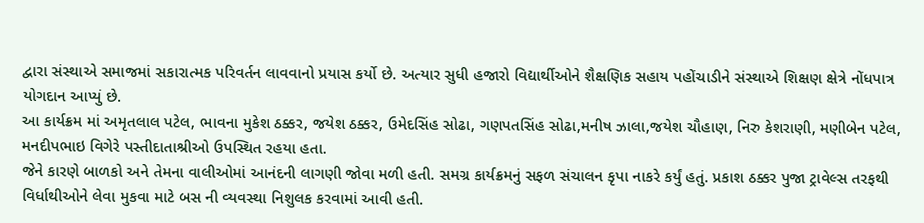દ્વારા સંસ્થાએ સમાજમાં સકારાત્મક પરિવર્તન લાવવાનો પ્રયાસ કર્યો છે. અત્યાર સુધી હજારો વિદ્યાર્થીઓને શૈક્ષણિક સહાય પહોંચાડીને સંસ્થાએ શિક્ષણ ક્ષેત્રે નોંધપાત્ર યોગદાન આપ્યું છે.
આ કાર્યક્રમ માં અમૃતલાલ પટેલ, ભાવના મુકેશ ઠક્કર, જયેશ ઠક્કર, ઉમેદસિંહ સોઢા, ગણપતસિંહ સોઢા,મનીષ ઝાલા,જયેશ ચૌહાણ, નિરુ કેશરાણી, મણીબેન પટેલ, મનદીપભાઇ વિગેરે પસ્તીદાતાશ્રીઓ ઉપસ્થિત રહયા હતા.
જેને કારણે બાળકો અને તેમના વાલીઓમાં આનંદની લાગણી જોવા મળી હતી. સમગ્ર કાર્યક્રમનું સફળ સંચાલન કૃપા નાકરે કર્યું હતું. પ્રકાશ ઠક્કર પુજા ટ્રાવેલ્સ તરફથી વિર્ધાથીઓને લેવા મુકવા માટે બસ ની વ્યવસ્થા નિશુલક કરવામાં આવી હતી.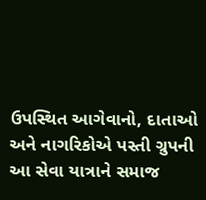ઉપસ્થિત આગેવાનો, દાતાઓ અને નાગરિકોએ પસ્તી ગ્રુપની આ સેવા યાત્રાને સમાજ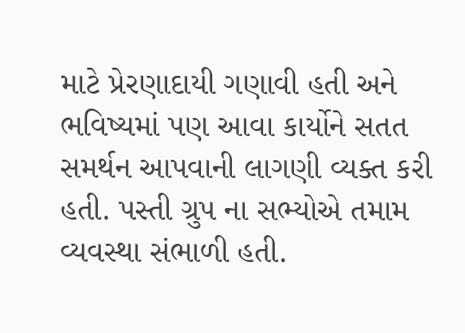માટે પ્રેરણાદાયી ગણાવી હતી અને ભવિષ્યમાં પણ આવા કાર્યોને સતત સમર્થન આપવાની લાગણી વ્યક્ત કરી હતી. પસ્તી ગ્રુપ ના સભ્યોએ તમામ વ્યવસ્થા સંભાળી હતી.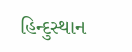હિન્દુસ્થાન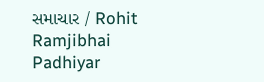સમાચાર / Rohit Ramjibhai Padhiyar